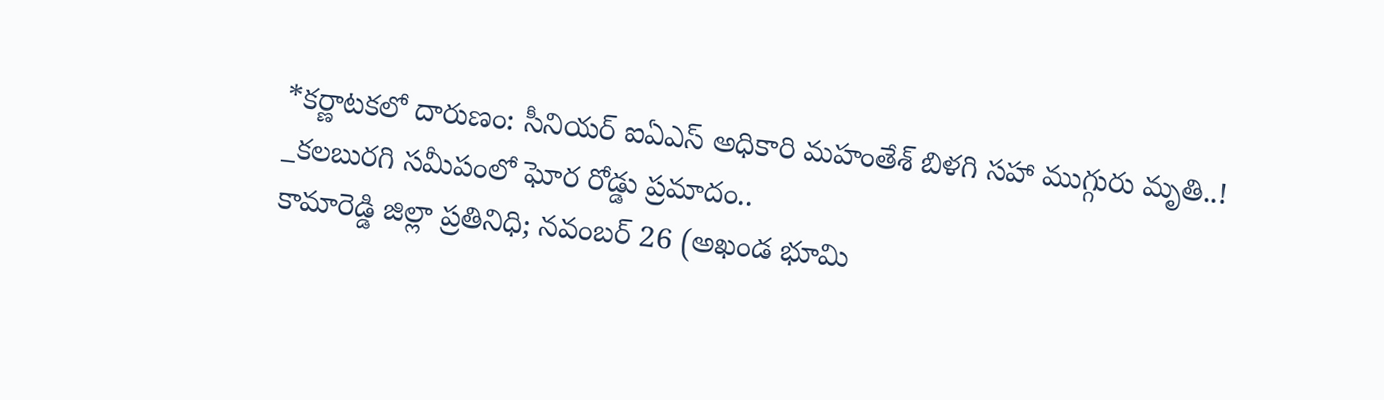*కర్ణాటకలో దారుణం: సీనియర్ ఐఏఎస్ అధికారి మహంతేశ్ బిళగి సహా ముగ్గురు మృతి..!
_కలబురగి సమీపంలో ఘోర రోడ్డు ప్రమాదం..
కామారెడ్డి జిల్లా ప్రతినిధి; నవంబర్ 26 (అఖండ భూమి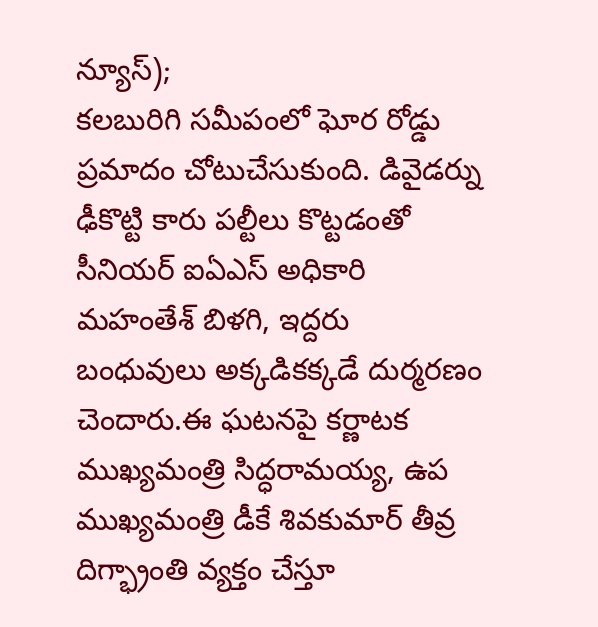న్యూస్);
కలబురిగి సమీపంలో ఘోర రోడ్డు ప్రమాదం చోటుచేసుకుంది. డివైడర్ను ఢీకొట్టి కారు పల్టీలు కొట్టడంతో సీనియర్ ఐఏఎస్ అధికారి మహంతేశ్ బిళగి, ఇద్దరు బంధువులు అక్కడికక్కడే దుర్మరణం చెందారు.ఈ ఘటనపై కర్ణాటక ముఖ్యమంత్రి సిద్ధరామయ్య, ఉప ముఖ్యమంత్రి డీకే శివకుమార్ తీవ్ర దిగ్భ్రాంతి వ్యక్తం చేస్తూ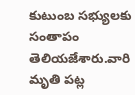కుటుంబ సభ్యులకు సంతాపం తెలియజేశారు.వారి మృతి పట్ల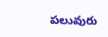పలువురు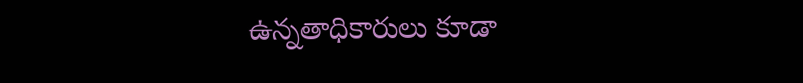ఉన్నతాధికారులు కూడా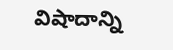విషాదాన్ని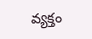వ్యక్తం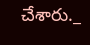చేశారు._